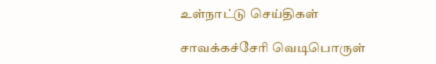உள்நாட்டு செய்திகள்

சாவக்கச்சேரி வெடிபொருள்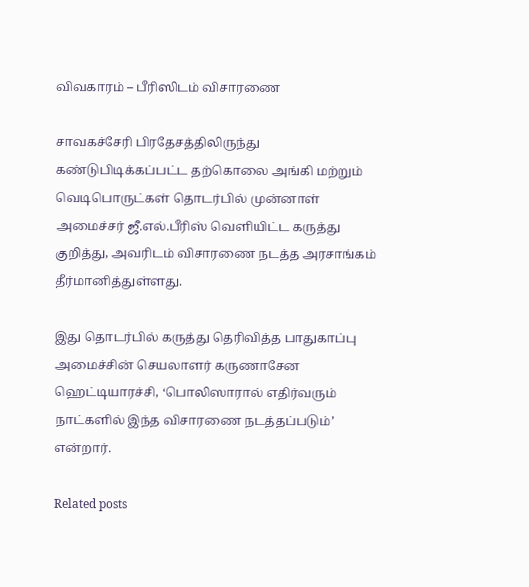விவகாரம் – பீரிஸிடம் விசாரணை

சாவகச்சேரி பிரதேசத்திலிருந்து கண்டுபிடிக்கப்பட்ட தற்கொலை அங்கி மற்றும் வெடிபொருட்கள் தொடர்பில் முன்னாள் அமைச்சர் ஜீ.எல்.பீரிஸ் வெளியிட்ட கருத்து குறித்து, அவரிடம் விசாரணை நடத்த அரசாங்கம் தீர்மானித்துள்ளது.

இது தொடர்பில் கருத்து தெரிவித்த பாதுகாப்பு அமைச்சின் செயலாளர் கருணாசேன ஹெட்டியாரச்சி, ‘பொலிஸாரால் எதிர்வரும் நாட்களில் இந்த விசாரணை நடத்தப்படும்’ என்றார்.

Related posts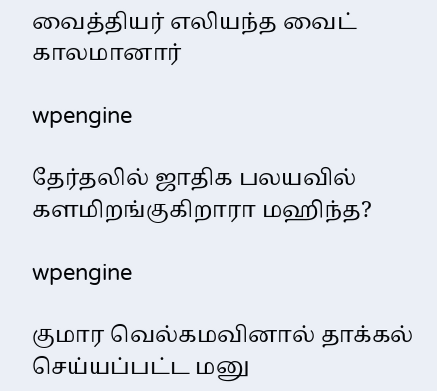வைத்தியர் எலியந்த வைட் காலமானார்

wpengine

தேர்தலில் ஜாதிக பலயவில் களமிறங்குகிறாரா மஹிந்த?

wpengine

குமார வெல்கமவினால் தாக்கல் செய்யப்பட்ட மனு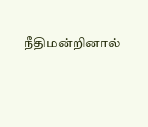நீதிமன்றினால்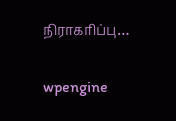நிராகரிப்பு…

wpengine